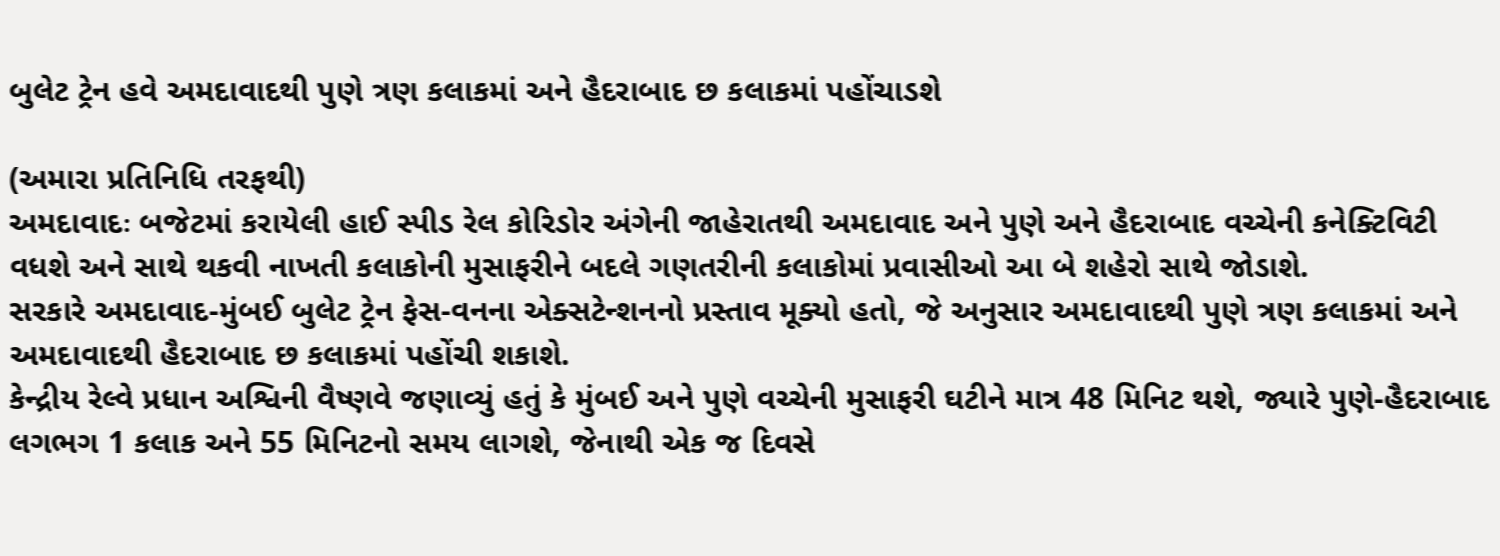બુલેટ ટ્રેન હવે અમદાવાદથી પુણે ત્રણ કલાકમાં અને હૈદરાબાદ છ કલાકમાં પહોંચાડશે

(અમારા પ્રતિનિધિ તરફથી)
અમદાવાદઃ બજેટમાં કરાયેલી હાઈ સ્પીડ રેલ કોરિડોર અંગેની જાહેરાતથી અમદાવાદ અને પુણે અને હૈદરાબાદ વચ્ચેની કનેક્ટિવિટી વધશે અને સાથે થકવી નાખતી કલાકોની મુસાફરીને બદલે ગણતરીની કલાકોમાં પ્રવાસીઓ આ બે શહેરો સાથે જોડાશે.
સરકારે અમદાવાદ-મુંબઈ બુલેટ ટ્રેન ફેસ-વનના એક્સટેન્શનનો પ્રસ્તાવ મૂક્યો હતો, જે અનુસાર અમદાવાદથી પુણે ત્રણ કલાકમાં અને અમદાવાદથી હૈદરાબાદ છ કલાકમાં પહોંચી શકાશે.
કેન્દ્રીય રેલ્વે પ્રધાન અશ્વિની વૈષ્ણવે જણાવ્યું હતું કે મુંબઈ અને પુણે વચ્ચેની મુસાફરી ઘટીને માત્ર 48 મિનિટ થશે, જ્યારે પુણે-હૈદરાબાદ લગભગ 1 કલાક અને 55 મિનિટનો સમય લાગશે, જેનાથી એક જ દિવસે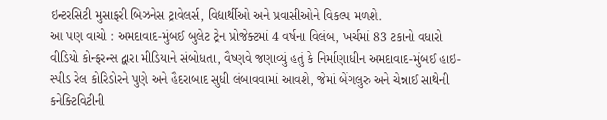ઇન્ટરસિટી મુસાફરી બિઝનેસ ટ્રાવેલર્સ, વિદ્યાર્થીઓ અને પ્રવાસીઓને વિકલ્પ મળશે.
આ પણ વાચો : અમદાવાદ-મુંબઈ બુલેટ ટ્રેન પ્રોજેક્ટમાં 4 વર્ષના વિલંબ, ખર્ચમાં 83 ટકાનો વધારો
વીડિયો કોન્ફરન્સ દ્વારા મીડિયાને સંબોધતા, વૈષ્ણવે જણાવ્યું હતું કે નિર્માણાધીન અમદાવાદ-મુંબઈ હાઇ-સ્પીડ રેલ કોરિડોરને પુણે અને હૈદરાબાદ સુધી લંબાવવામાં આવશે, જેમાં બેંગલુરુ અને ચેન્નાઈ સાથેની કનેક્ટિવિટીની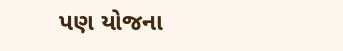પણ યોજના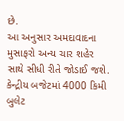છે.
આ અનુસાર અમદાવાદના મુસાફરો અન્ય ચાર શહેર સાથે સીધી રીતે જોડાઈ જશે.
કેન્દ્રીય બજેટમાં 4000 કિમી બુલેટ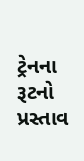ટ્રેનના રૂટનો પ્રસ્તાવ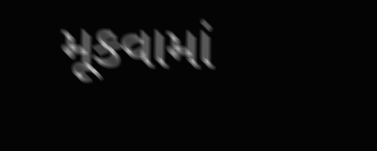મૂકવામાં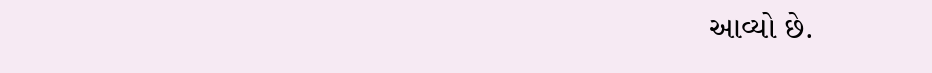આવ્યો છે.